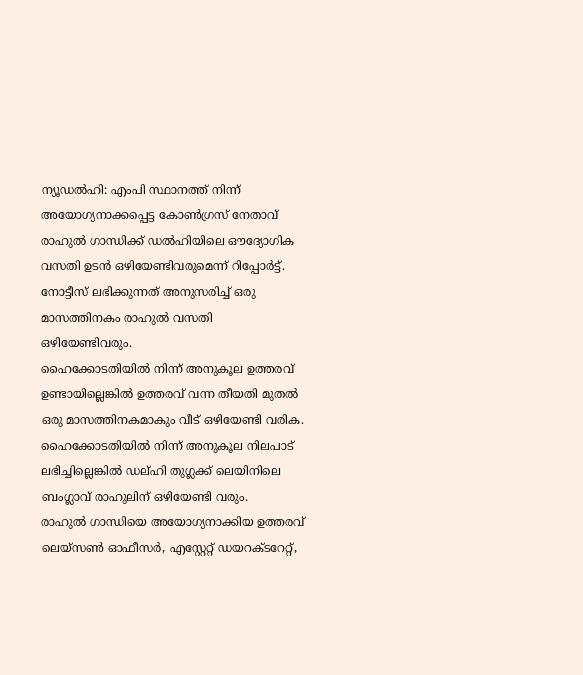ന്യൂഡൽഹി: എംപി സ്ഥാനത്ത് നിന്ന് അയോഗ്യനാക്കപ്പെട്ട കോൺഗ്രസ് നേതാവ് രാഹുൽ ഗാന്ധിക്ക് ഡൽഹിയിലെ ഔദ്യോഗിക വസതി ഉടൻ ഒഴിയേണ്ടിവരുമെന്ന് റിപ്പോർട്ട്. നോട്ടീസ് ലഭിക്കുന്നത് അനുസരിച്ച് ഒരു മാസത്തിനകം രാഹുൽ വസതി ഒഴിയേണ്ടിവരും.
ഹൈക്കോടതിയിൽ നിന്ന് അനുകൂല ഉത്തരവ് ഉണ്ടായില്ലെങ്കിൽ ഉത്തരവ് വന്ന തീയതി മുതൽ ഒരു മാസത്തിനകമാകും വീട് ഒഴിയേണ്ടി വരിക. ഹൈക്കോടതിയിൽ നിന്ന് അനുകൂല നിലപാട് ലഭിച്ചില്ലെങ്കിൽ ഡല്ഹി തുഗ്ലക്ക് ലെയിനിലെ ബംഗ്ലാവ് രാഹുലിന് ഒഴിയേണ്ടി വരും.
രാഹുൽ ഗാന്ധിയെ അയോഗ്യനാക്കിയ ഉത്തരവ് ലെയ്സൺ ഓഫീസർ, എസ്റ്റേറ്റ് ഡയറക്ടറേറ്റ്,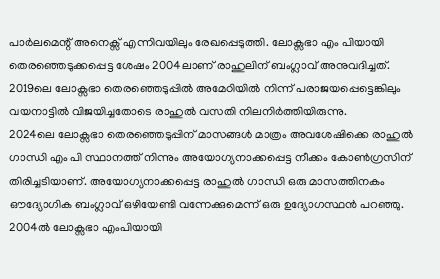പാർലമെന്റ് അനെക്സ് എന്നിവയിലും രേഖപ്പെടുത്തി. ലോക്സഭാ എം പിയായി തെരഞ്ഞെടുക്കപ്പെട്ട ശേഷം 2004ലാണ് രാഹുലിന് ബംഗ്ലാവ് അനുവദിച്ചത്. 2019ലെ ലോക്സഭാ തെരഞ്ഞെടുപ്പിൽ അമേഠിയിൽ നിന്ന് പരാജയപ്പെട്ടെങ്കിലും വയനാട്ടിൽ വിജയിച്ചതോടെ രാഹുൽ വസതി നിലനിർത്തിയിരുന്നു.
2024ലെ ലോക്സഭാ തെരഞ്ഞെടുപ്പിന് മാസങ്ങൾ മാത്രം അവശേഷിക്കെ രാഹുൽ ഗാന്ധി എം പി സ്ഥാനത്ത് നിന്നും അയോഗ്യനാക്കപ്പെട്ട നീക്കം കോൺഗ്രസിന് തിരിച്ചടിയാണ്. അയോഗ്യനാക്കപ്പെട്ട രാഹുൽ ഗാന്ധി ഒരു മാസത്തിനകം ഔദ്യോഗിക ബംഗ്ലാവ് ഒഴിയേണ്ടി വന്നേക്കുമെന്ന് ഒരു ഉദ്യോഗസ്ഥൻ പറഞ്ഞു. 2004ൽ ലോക്സഭാ എംപിയായി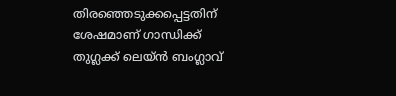തിരഞ്ഞെടുക്കപ്പെട്ടതിന് ശേഷമാണ് ഗാന്ധിക്ക് തുഗ്ലക്ക് ലെയ്ൻ ബംഗ്ലാവ്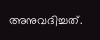അനുവദിച്ചത്.